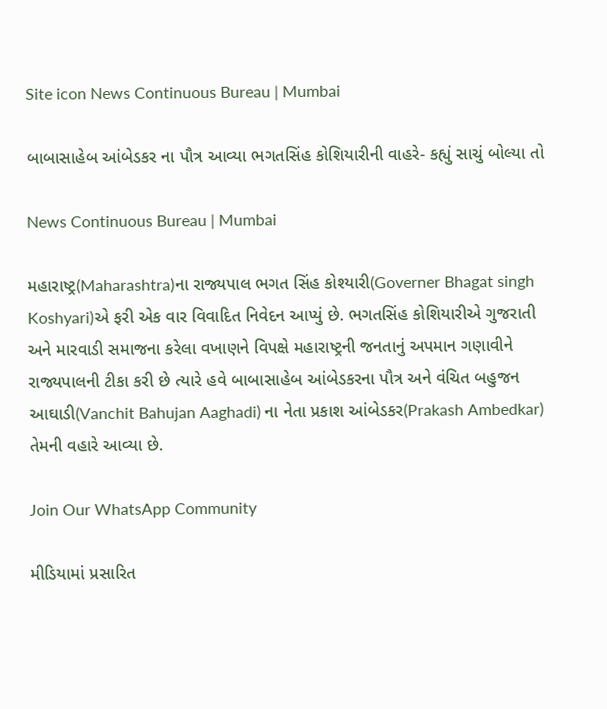Site icon News Continuous Bureau | Mumbai

બાબાસાહેબ આંબેડકર ના પૌત્ર આવ્યા ભગતસિંહ કોશિયારીની વાહરે- કહ્યું સાચું બોલ્યા તો

News Continuous Bureau | Mumbai

મહારાષ્ટ્ર(Maharashtra)ના રાજ્યપાલ ભગત સિંહ કોશ્યારી(Governer Bhagat singh Koshyari)એ ફરી એક વાર વિવાદિત નિવેદન આપ્યું છે. ભગતસિંહ કોશિયારીએ ગુજરાતી અને મારવાડી સમાજના કરેલા વખાણને વિપક્ષે મહારાષ્ટ્રની જનતાનું અપમાન ગણાવીને રાજ્યપાલની ટીકા કરી છે ત્યારે હવે બાબાસાહેબ આંબેડકરના પૌત્ર અને વંચિત બહુજન આઘાડી(Vanchit Bahujan Aaghadi) ના નેતા પ્રકાશ આંબેડકર(Prakash Ambedkar) તેમની વહારે આવ્યા છે.

Join Our WhatsApp Community

મીડિયામાં પ્રસારિત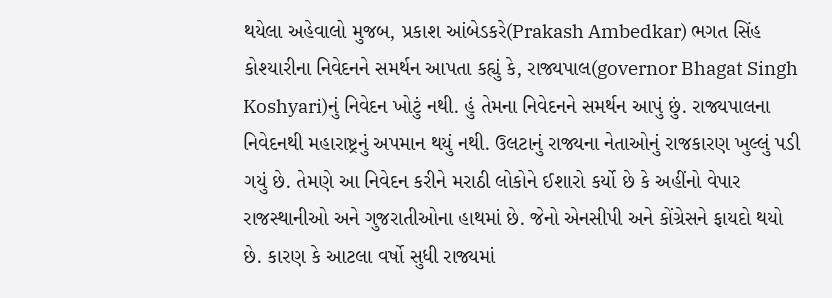થયેલા અહેવાલો મુજબ, પ્રકાશ આંબેડકરે(Prakash Ambedkar) ભગત સિંહ કોશ્યારીના નિવેદનને સમર્થન આપતા કહ્યું કે, રાજ્યપાલ(governor Bhagat Singh Koshyari)નું નિવેદન ખોટું નથી. હું તેમના નિવેદનને સમર્થન આપું છું. રાજ્યપાલના નિવેદનથી મહારાષ્ટ્રનું અપમાન થયું નથી. ઉલટાનું રાજ્યના નેતાઓનું રાજકારણ ખુલ્લું પડી ગયું છે. તેમણે આ નિવેદન કરીને મરાઠી લોકોને ઈશારો કર્યો છે કે અહીંનો વેપાર રાજસ્થાનીઓ અને ગુજરાતીઓના હાથમાં છે. જેનો એનસીપી અને કોંગ્રેસને ફાયદો થયો છે. કારણ કે આટલા વર્ષો સુધી રાજ્યમાં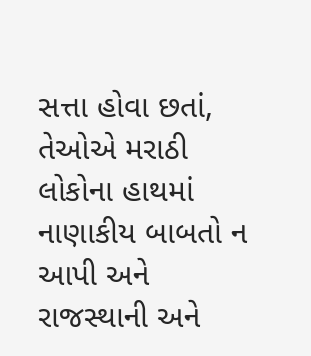સત્તા હોવા છતાં, તેઓએ મરાઠી લોકોના હાથમાં નાણાકીય બાબતો ન આપી અને રાજસ્થાની અને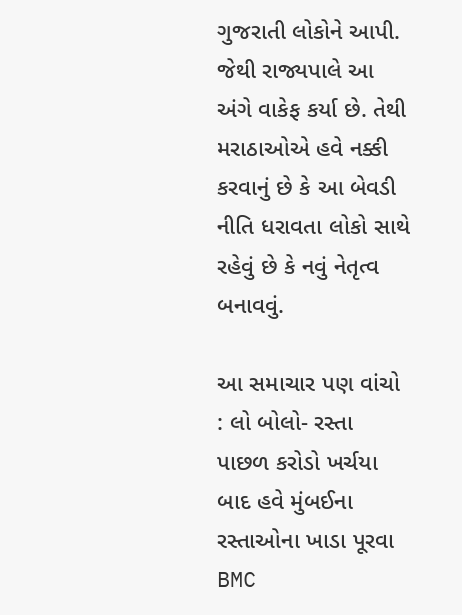ગુજરાતી લોકોને આપી. જેથી રાજ્યપાલે આ અંગે વાકેફ કર્યા છે. તેથી મરાઠાઓએ હવે નક્કી કરવાનું છે કે આ બેવડી નીતિ ધરાવતા લોકો સાથે રહેવું છે કે નવું નેતૃત્વ બનાવવું.

આ સમાચાર પણ વાંચો : લો બોલો- રસ્તા પાછળ કરોડો ખર્ચયા બાદ હવે મુંબઈના રસ્તાઓના ખાડા પૂરવા BMC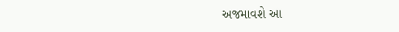અજમાવશે આ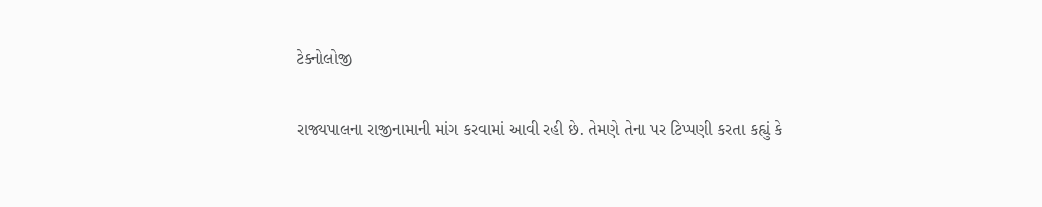ટેક્નોલોજી

રાજ્યપાલના રાજીનામાની માંગ કરવામાં આવી રહી છે. તેમણે તેના પર ટિપ્પણી કરતા કહ્યું કે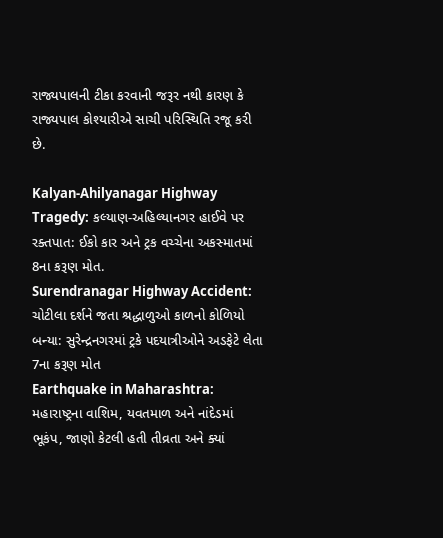રાજ્યપાલની ટીકા કરવાની જરૂર નથી કારણ કે રાજ્યપાલ કોશ્યારીએ સાચી પરિસ્થિતિ રજૂ કરી છે.

Kalyan-Ahilyanagar Highway Tragedy: કલ્યાણ-અહિલ્યાનગર હાઈવે પર રક્તપાત: ઈકો કાર અને ટ્રક વચ્ચેના અકસ્માતમાં 8ના કરૂણ મોત.
Surendranagar Highway Accident: ચોટીલા દર્શને જતા શ્રદ્ધાળુઓ કાળનો કોળિયો બન્યા: સુરેન્દ્રનગરમાં ટ્રકે પદયાત્રીઓને અડફેટે લેતા 7ના કરૂણ મોત
Earthquake in Maharashtra: મહારાષ્ટ્રના વાશિમ, યવતમાળ અને નાંદેડમાં ભૂકંપ, જાણો કેટલી હતી તીવ્રતા અને ક્યાં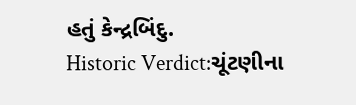હતું કેન્દ્રબિંદુ.
Historic Verdict:ચૂંટણીના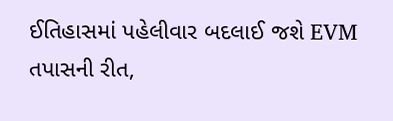ઈતિહાસમાં પહેલીવાર બદલાઈ જશે EVM તપાસની રીત,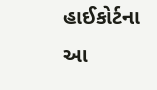હાઈકોર્ટના આ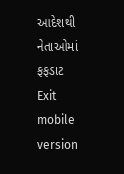આદેશથી નેતાઓમાં ફફડાટ
Exit mobile version